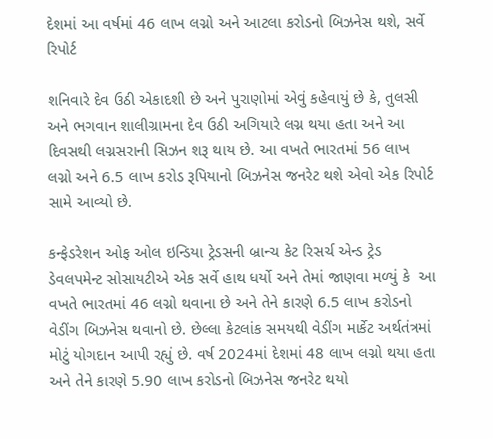દેશમાં આ વર્ષમાં 46 લાખ લગ્નો અને આટલા કરોડનો બિઝનેસ થશે, સર્વે રિપોર્ટ

શનિવારે દેવ ઉઠી એકાદશી છે અને પુરાણોમાં એવું કહેવાયું છે કે, તુલસી અને ભગવાન શાલીગ્રામના દેવ ઉઠી અગિયારે લગ્ન થયા હતા અને આ દિવસથી લગ્નસરાની સિઝન શરૂ થાય છે. આ વખતે ભારતમાં 56 લાખ લગ્નો અને 6.5 લાખ કરોડ રૂપિયાનો બિઝનેસ જનરેટ થશે એવો એક રિપોર્ટ સામે આવ્યો છે.

કન્ફેડરેશન ઓફ ઓલ ઇન્ડિયા ટ્રેડસની બ્રાન્ચ કેટ રિસર્ચ એન્ડ ટ્રેડ ડેવલપમેન્ટ સોસાયટીએ એક સર્વે હાથ ધર્યો અને તેમાં જાણવા મળ્યું કે  આ વખતે ભારતમાં 46 લગ્નો થવાના છે અને તેને કારણે 6.5 લાખ કરોડનો વેડીંગ બિઝનેસ થવાનો છે. છેલ્લા કેટલાંક સમયથી વેડીંગ માર્કેટ અર્થતંત્રમાં મોટું યોગદાન આપી રહ્યું છે. વર્ષ 2024માં દેશમાં 48 લાખ લગ્નો થયા હતા અને તેને કારણે 5.90 લાખ કરોડનો બિઝનેસ જનરેટ થયો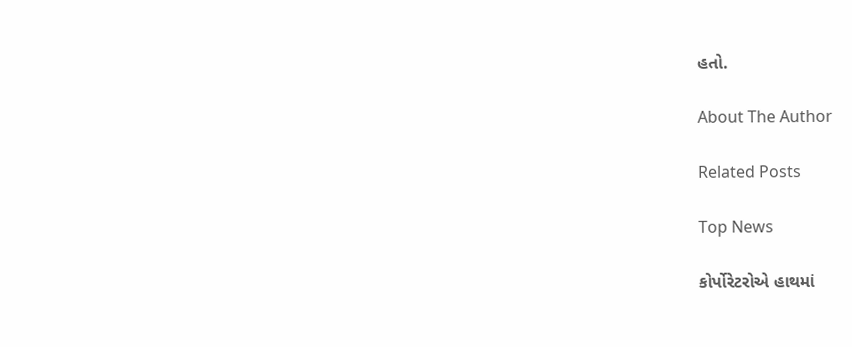હતો.

About The Author

Related Posts

Top News

કોર્પોરેટરોએ હાથમાં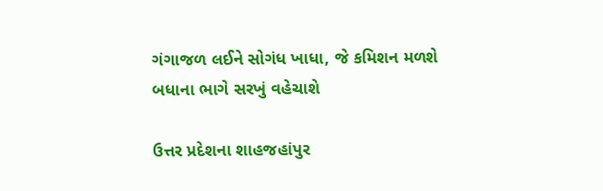ગંગાજળ લઈને સોગંધ ખાધા, જે કમિશન મળશે બધાના ભાગે સરખું વહેચાશે

ઉત્તર પ્રદેશના શાહજહાંપુર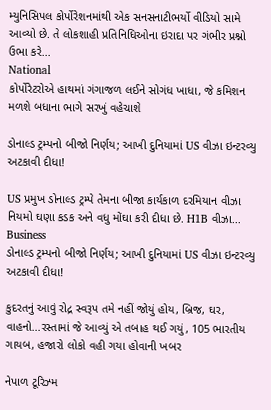મ્યુનિસિપલ કોર્પોરેશનમાંથી એક સનસનાટીભર્યો વીડિયો સામે આવ્યો છે. તે લોકશાહી પ્રતિનિધિઓના ઇરાદા પર ગંભીર પ્રશ્નો ઉભા કરે...
National
કોર્પોરેટરોએ હાથમાં ગંગાજળ લઈને સોગંધ ખાધા, જે કમિશન મળશે બધાના ભાગે સરખું વહેચાશે

ડોનાલ્ડ ટ્રમ્પનો બીજો નિર્ણય; આખી દુનિયામાં US વીઝા ઇન્ટરવ્યુ અટકાવી દીધા!

US પ્રમુખ ડોનાલ્ડ ટ્રમ્પે તેમના બીજા કાર્યકાળ દરમિયાન વીઝા નિયમો ઘણા કડક અને વધુ મોંઘા કરી દીધા છે. H1B વીઝા...
Business
ડોનાલ્ડ ટ્રમ્પનો બીજો નિર્ણય; આખી દુનિયામાં US વીઝા ઇન્ટરવ્યુ અટકાવી દીધા!

કુદરતનું આવું રોદ્ર સ્વરૂપ તમે નહીં જોયું હોય, બ્રિજ, ઘર, વાહનો...રસ્તામાં જે આવ્યું એ તબાહ થઈ ગયું, 105 ભારતીય ગાયબ, હજારો લોકો વહી ગયા હોવાની ખબર

નેપાળ ટૂરિઝ્મ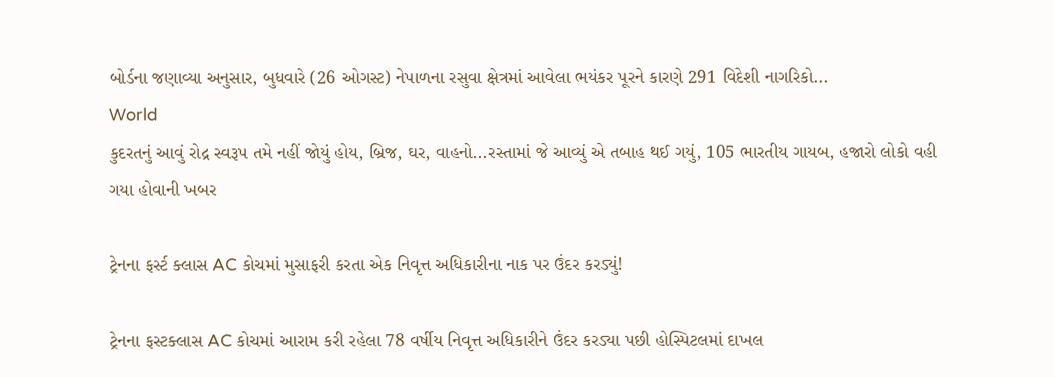બોર્ડના જણાવ્યા અનુસાર, બુધવારે (26 ઓગસ્ટ) નેપાળના રસુવા ક્ષેત્રમાં આવેલા ભયંકર પૂરને કારણે 291 વિદેશી નાગરિકો...
World
કુદરતનું આવું રોદ્ર સ્વરૂપ તમે નહીં જોયું હોય, બ્રિજ, ઘર, વાહનો...રસ્તામાં જે આવ્યું એ તબાહ થઈ ગયું, 105 ભારતીય ગાયબ, હજારો લોકો વહી ગયા હોવાની ખબર

ટ્રેનના ફર્સ્ટ ક્લાસ AC કોચમાં મુસાફરી કરતા એક નિવૃત્ત અધિકારીના નાક પર ઉંદર કરડ્યું!

ટ્રેનના ફસ્ટક્લાસ AC કોચમાં આરામ કરી રહેલા 78 વર્ષીય નિવૃત્ત અધિકારીને ઉંદર કરડ્યા પછી હોસ્પિટલમાં દાખલ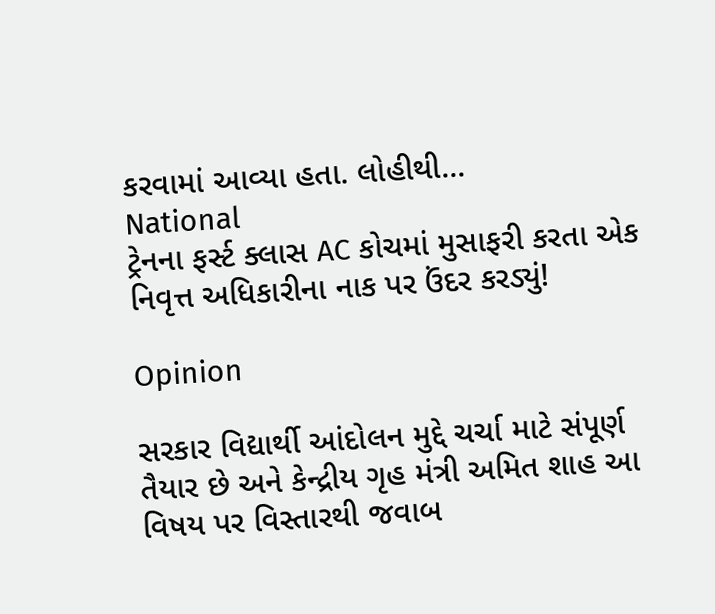કરવામાં આવ્યા હતા. લોહીથી...
National
ટ્રેનના ફર્સ્ટ ક્લાસ AC કોચમાં મુસાફરી કરતા એક નિવૃત્ત અધિકારીના નાક પર ઉંદર કરડ્યું!

Opinion

સરકાર વિદ્યાર્થી આંદોલન મુદ્દે ચર્ચા માટે સંપૂર્ણ તૈયાર છે અને કેન્દ્રીય ગૃહ મંત્રી અમિત શાહ આ વિષય પર વિસ્તારથી જવાબ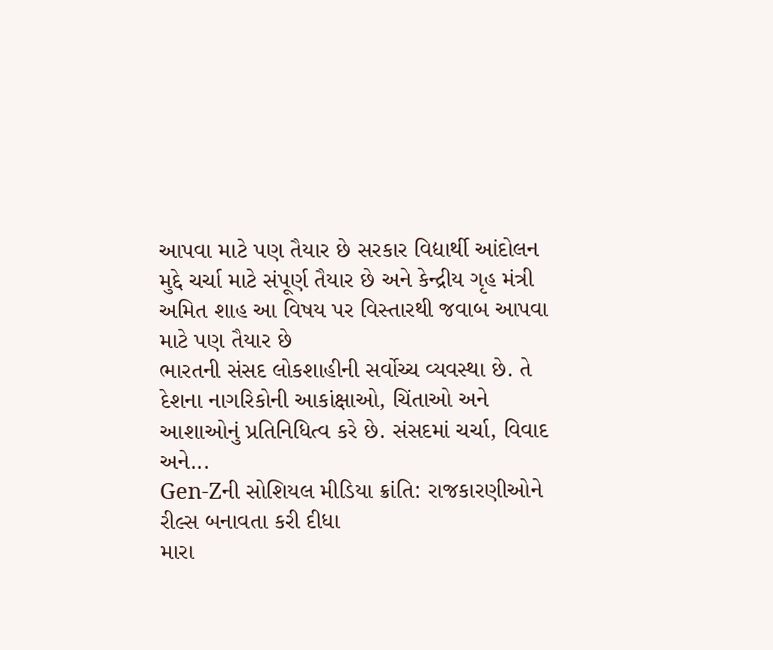આપવા માટે પણ તૈયાર છે સરકાર વિદ્યાર્થી આંદોલન મુદ્દે ચર્ચા માટે સંપૂર્ણ તૈયાર છે અને કેન્દ્રીય ગૃહ મંત્રી અમિત શાહ આ વિષય પર વિસ્તારથી જવાબ આપવા માટે પણ તૈયાર છે
ભારતની સંસદ લોકશાહીની સર્વોચ્ચ વ્યવસ્થા છે. તે દેશના નાગરિકોની આકાંક્ષાઓ, ચિંતાઓ અને આશાઓનું પ્રતિનિધિત્વ કરે છે. સંસદમાં ચર્ચા, વિવાદ અને...
Gen-Zની સોશિયલ મીડિયા ક્રાંતિ: રાજકારણીઓને રીલ્સ બનાવતા કરી દીધા
મારા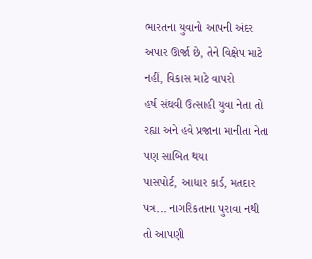ભારતના યુવાનો આપની અંદર અપાર ઊર્જા છે, તેને વિક્ષેપ માટે નહીં, વિકાસ માટે વાપરો
હર્ષ સંઘવી ઉત્સાહી યુવા નેતા તો રહ્યા અને હવે પ્રજાના માનીતા નેતા પણ સાબિત થયા
પાસપોર્ટ, આધાર કાર્ડ, મતદાર પત્ર... નાગરિકતાના પુરાવા નથી તો આપણી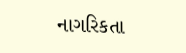નાગરિકતા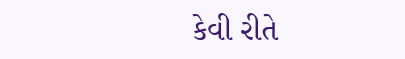કેવી રીતે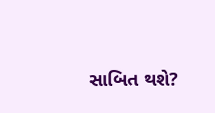સાબિત થશે?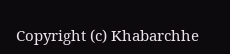Copyright (c) Khabarchhe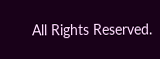All Rights Reserved.